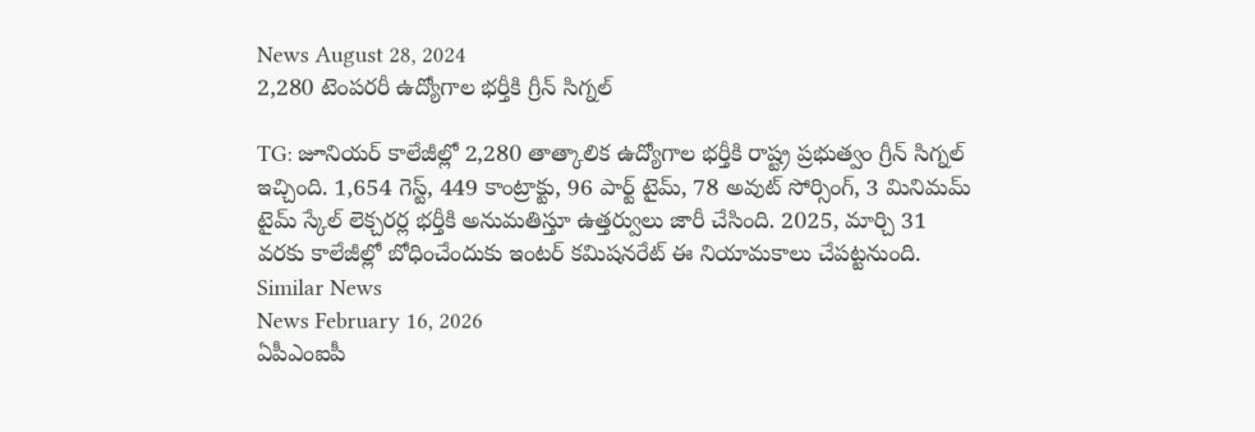News August 28, 2024
2,280 టెంపరరీ ఉద్యోగాల భర్తీకి గ్రీన్ సిగ్నల్

TG: జూనియర్ కాలేజీల్లో 2,280 తాత్కాలిక ఉద్యోగాల భర్తీకి రాష్ట్ర ప్రభుత్వం గ్రీన్ సిగ్నల్ ఇచ్చింది. 1,654 గెస్ట్, 449 కాంట్రాక్టు, 96 పార్ట్ టైమ్, 78 అవుట్ సోర్సింగ్, 3 మినిమమ్ టైమ్ స్కేల్ లెక్చరర్ల భర్తీకి అనుమతిస్తూ ఉత్తర్వులు జారీ చేసింది. 2025, మార్చి 31 వరకు కాలేజీల్లో బోధించేందుకు ఇంటర్ కమిషనరేట్ ఈ నియామకాలు చేపట్టనుంది.
Similar News
News February 16, 2026
ఏపీఎంఐపీ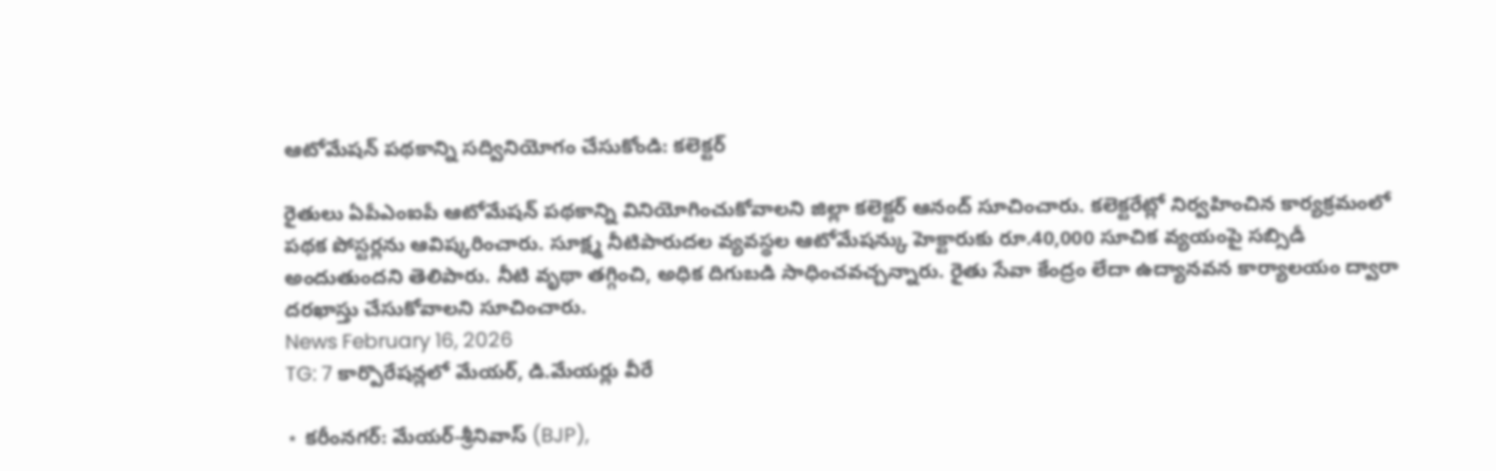ఆటోమేషన్ పథకాన్ని సద్వినియోగం చేసుకోండి: కలెక్టర్

రైతులు ఏపీఎంఐపీ ఆటోమేషన్ పథకాన్ని వినియోగించుకోవాలని జిల్లా కలెక్టర్ ఆనంద్ సూచించారు. కలెక్టరేట్లో నిర్వహించిన కార్యక్రమంలో పథక పోస్టర్లను ఆవిష్కరించారు. సూక్ష్మ నీటిపారుదల వ్యవస్థల ఆటోమేషన్కు హెక్టారుకు రూ.40,000 సూచిక వ్యయంపై సబ్సిడీ అందుతుందని తెలిపారు. నీటి వృథా తగ్గించి, అధిక దిగుబడి సాధించవచ్చన్నారు. రైతు సేవా కేంద్రం లేదా ఉద్యానవన కార్యాలయం ద్వారా దరఖాస్తు చేసుకోవాలని సూచించారు.
News February 16, 2026
TG: 7 కార్పొరేషన్లలో మేయర్, డి.మేయర్లు వీరే

⋆ కరీంనగర్: మేయర్-శ్రీనివాస్ (BJP),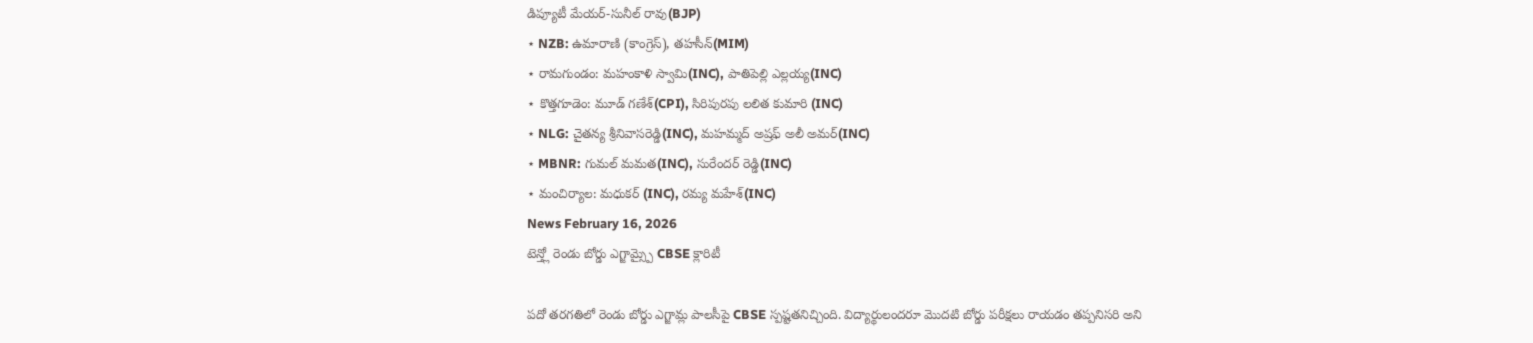డిప్యూటీ మేయర్-సునీల్ రావు(BJP)
⋆ NZB: ఉమారాణి (కాంగ్రెస్), తహసీన్(MIM)
⋆ రామగుండం: మహంకాళి స్వామి(INC), పాతిపెల్లి ఎల్లయ్య(INC)
⋆ కొత్తగూడెం: మూడ్ గణేశ్(CPI), సిరిపురపు లలిత కుమారి (INC)
⋆ NLG: చైతన్య శ్రీనివాసరెడ్డి(INC), మహమ్మద్ అష్రఫ్ అలీ అమర్(INC)
⋆ MBNR: గుమల్ మమత(INC), సురేందర్ రెడ్డి(INC)
⋆ మంచిర్యాల: మధుకర్ (INC), రమ్య మహేశ్(INC)
News February 16, 2026
టెన్త్లో రెండు బోర్డు ఎగ్జామ్స్పై CBSE క్లారిటీ

పదో తరగతిలో రెండు బోర్డు ఎగ్జామ్ల పాలసీపై CBSE స్పష్టతనిచ్చింది. విద్యార్థులందరూ మొదటి బోర్డు పరీక్షలు రాయడం తప్పనిసరి అని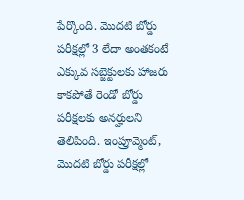పేర్కొంది. మొదటి బోర్డు పరీక్షల్లో 3 లేదా అంతకంటే ఎక్కువ సబ్జెక్టులకు హాజరు కాకపోతే రెండో బోర్డు పరీక్షలకు అనర్హులని తెలిపింది. ఇంప్రూవ్మెంట్, మొదటి బోర్డు పరీక్షల్లో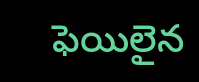ఫెయిలైన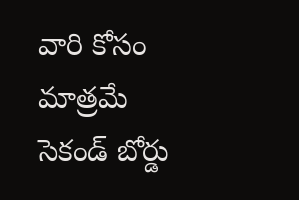వారి కోసం మాత్రమే సెకండ్ బోర్డు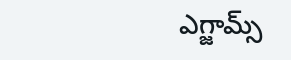ఎగ్జామ్స్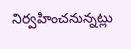నిర్వహించనున్నట్లు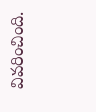వివరించింది.